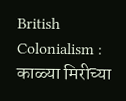British Colonialism : काळ्या मिरीच्या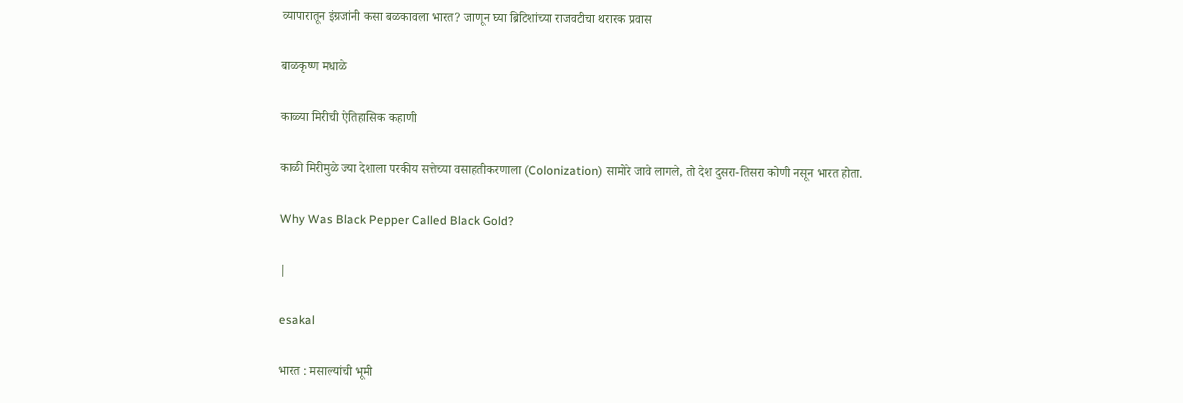व्यापारातून इंग्रजांनी कसा बळकावला भारत? जाणून घ्या ब्रिटिशांच्या राजवटीचा थरारक प्रवास

बाळकृष्ण मधाळे

काळ्या मिरीची ऐतिहासिक कहाणी

काळी मिरीमुळे ज्या देशाला परकीय सत्तेच्या वसाहतीकरणाला (Colonization) सामोरे जावे लागले, तो देश दुसरा-तिसरा कोणी नसून भारत होता.

Why Was Black Pepper Called Black Gold?

|

esakal

भारत : मसाल्यांची भूमी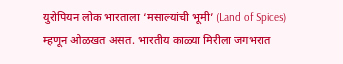युरोपियन लोक भारताला ‘मसाल्यांची भूमी’ (Land of Spices) म्हणून ओळखत असत. भारतीय काळ्या मिरीला जगभरात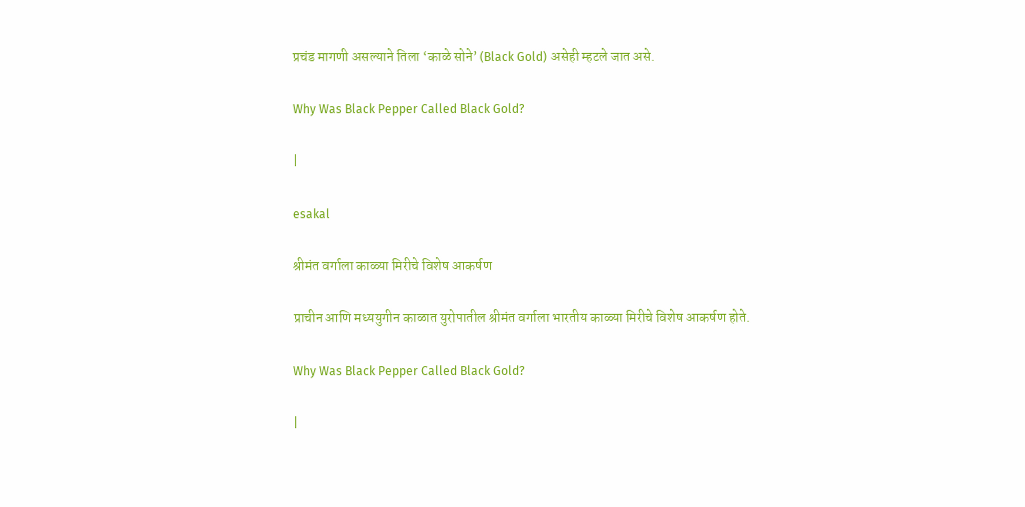प्रचंड मागणी असल्याने तिला ‘काळे सोने’ (Black Gold) असेही म्हटले जात असे.

Why Was Black Pepper Called Black Gold?

|

esakal

श्रीमंत वर्गाला काळ्या मिरीचे विशेष आकर्षण

प्राचीन आणि मध्ययुगीन काळात युरोपातील श्रीमंत वर्गाला भारतीय काळ्या मिरीचे विशेष आकर्षण होते.

Why Was Black Pepper Called Black Gold?

|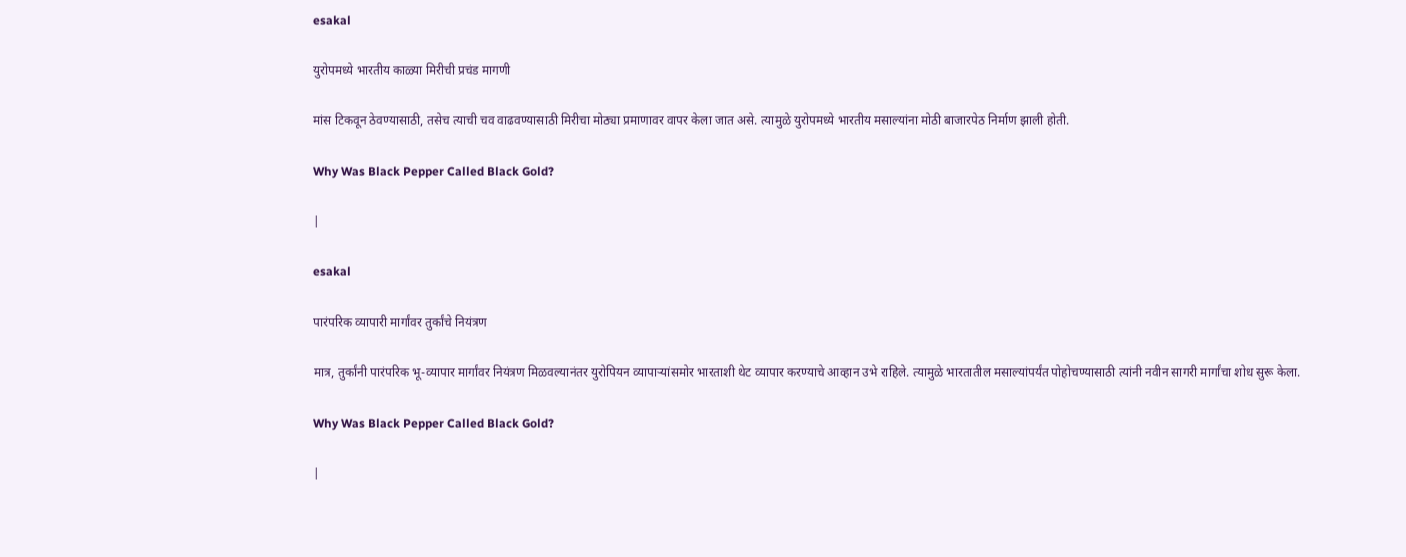esakal

युरोपमध्ये भारतीय काळ्या मिरीची प्रचंड मागणी

मांस टिकवून ठेवण्यासाठी, तसेच त्याची चव वाढवण्यासाठी मिरीचा मोठ्या प्रमाणावर वापर केला जात असे. त्यामुळे युरोपमध्ये भारतीय मसाल्यांना मोठी बाजारपेठ निर्माण झाली होती.

Why Was Black Pepper Called Black Gold?

|

esakal

पारंपरिक व्यापारी मार्गांवर तुर्कांचे नियंत्रण

मात्र, तुर्कांनी पारंपरिक भू-व्यापार मार्गांवर नियंत्रण मिळवल्यानंतर युरोपियन व्यापाऱ्यांसमोर भारताशी थेट व्यापार करण्याचे आव्हान उभे राहिले. त्यामुळे भारतातील मसाल्यांपर्यंत पोहोचण्यासाठी त्यांनी नवीन सागरी मार्गांचा शोध सुरू केला.

Why Was Black Pepper Called Black Gold?

|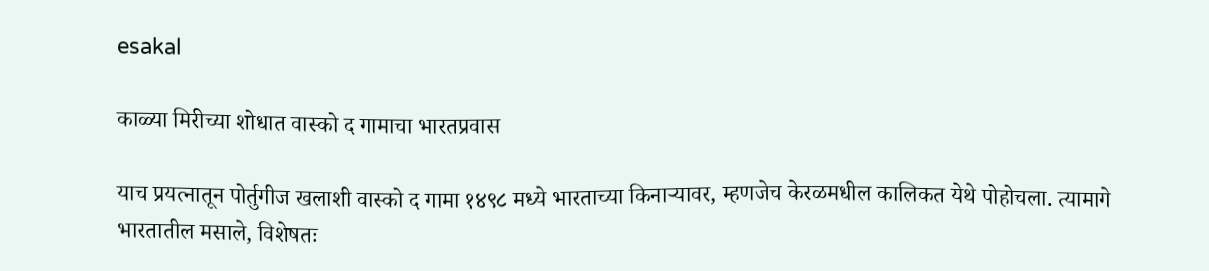esakal

काळ्या मिरीच्या शोधात वास्को द गामाचा भारतप्रवास

याच प्रयत्नातून पोर्तुगीज खलाशी वास्को द गामा १४९८ मध्ये भारताच्या किनाऱ्यावर, म्हणजेच केरळमधील कालिकत येथे पोहोचला. त्यामागे भारतातील मसाले, विशेषतः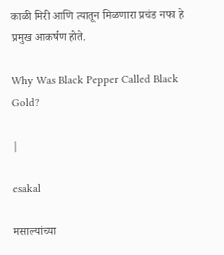काळी मिरी आणि त्यातून मिळणारा प्रचंड नफा हे प्रमुख आकर्षण होते.

Why Was Black Pepper Called Black Gold?

|

esakal

मसाल्यांच्या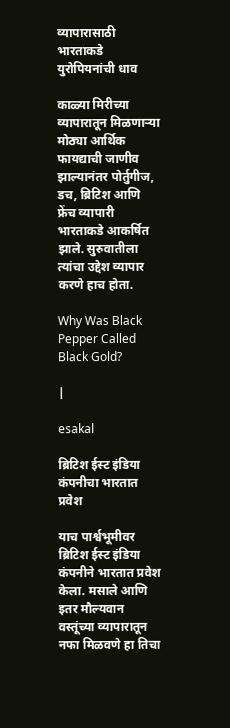व्यापारासाठी भारताकडे युरोपियनांची धाव

काळ्या मिरीच्या व्यापारातून मिळणाऱ्या मोठ्या आर्थिक फायद्याची जाणीव झाल्यानंतर पोर्तुगीज, डच, ब्रिटिश आणि फ्रेंच व्यापारी भारताकडे आकर्षित झाले. सुरुवातीला त्यांचा उद्देश व्यापार करणे हाच होता.

Why Was Black Pepper Called Black Gold?

|

esakal

ब्रिटिश ईस्ट इंडिया कंपनीचा भारतात प्रवेश

याच पार्श्वभूमीवर ब्रिटिश ईस्ट इंडिया कंपनीने भारतात प्रवेश केला. मसाले आणि इतर मौल्यवान वस्तूंच्या व्यापारातून नफा मिळवणे हा तिचा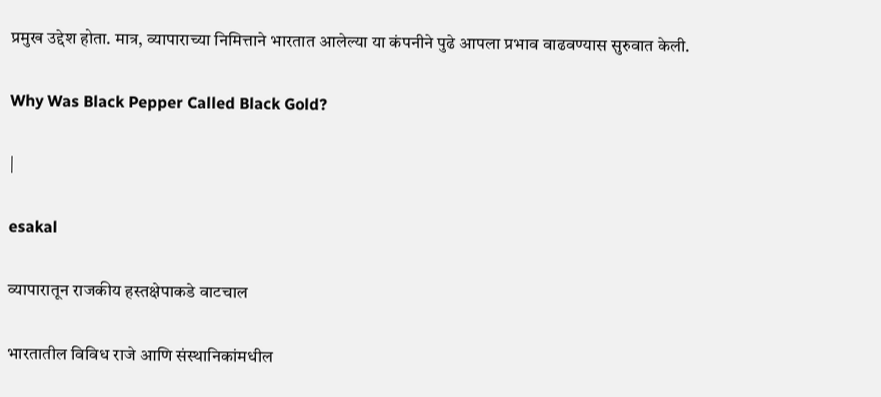प्रमुख उद्देश होता. मात्र, व्यापाराच्या निमित्ताने भारतात आलेल्या या कंपनीने पुढे आपला प्रभाव वाढवण्यास सुरुवात केली.

Why Was Black Pepper Called Black Gold?

|

esakal

व्यापारातून राजकीय हस्तक्षेपाकडे वाटचाल

भारतातील विविध राजे आणि संस्थानिकांमधील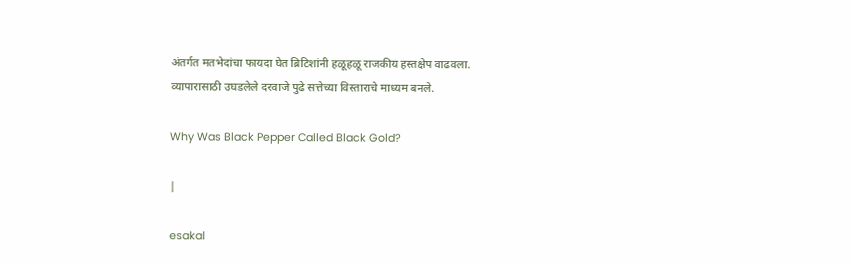अंतर्गत मतभेदांचा फायदा घेत ब्रिटिशांनी हळूहळू राजकीय हस्तक्षेप वाढवला. व्यापारासाठी उघडलेले दरवाजे पुढे सत्तेच्या विस्ताराचे माध्यम बनले.

Why Was Black Pepper Called Black Gold?

|

esakal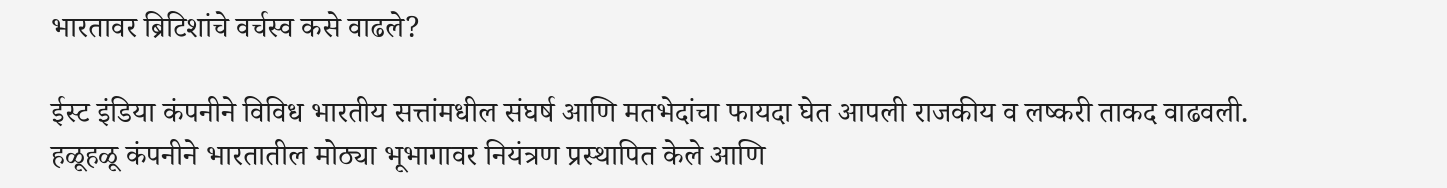भारतावर ब्रिटिशांचे वर्चस्व कसे वाढले?

ईस्ट इंडिया कंपनीने विविध भारतीय सत्तांमधील संघर्ष आणि मतभेदांचा फायदा घेत आपली राजकीय व लष्करी ताकद वाढवली. हळूहळू कंपनीने भारतातील मोठ्या भूभागावर नियंत्रण प्रस्थापित केले आणि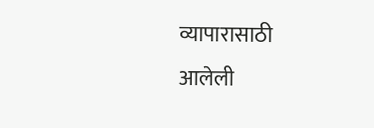व्यापारासाठी आलेली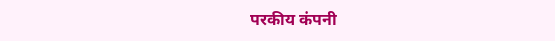परकीय कंपनी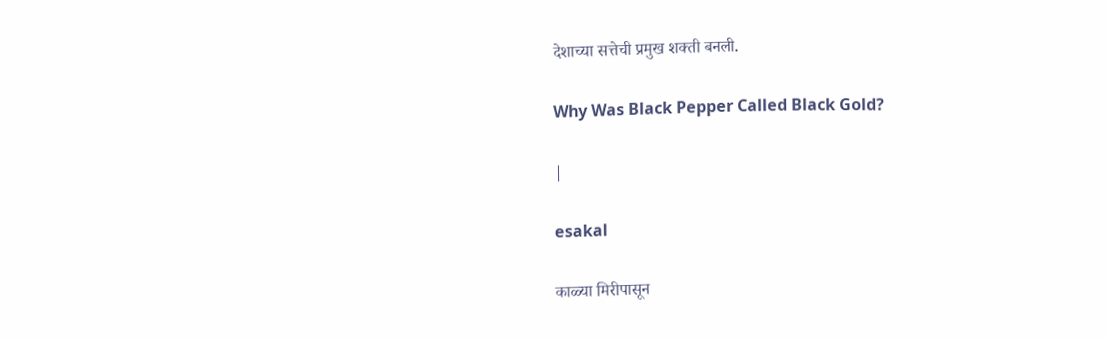देशाच्या सत्तेची प्रमुख शक्ती बनली.

Why Was Black Pepper Called Black Gold?

|

esakal

काळ्या मिरीपासून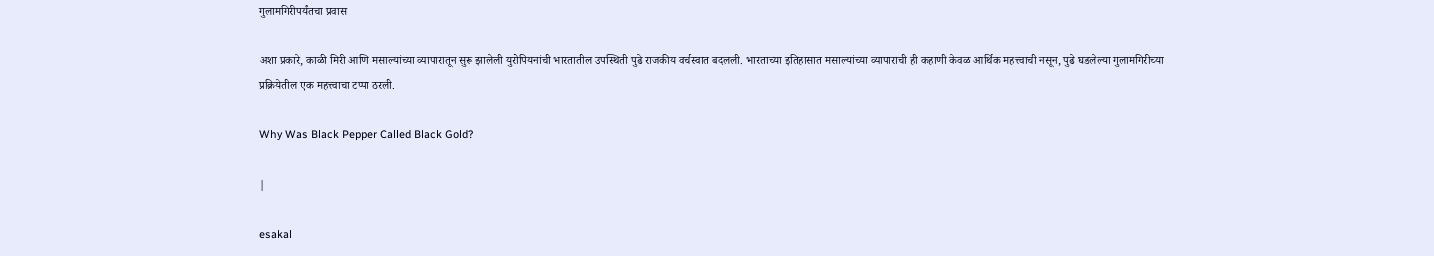गुलामगिरीपर्यंतचा प्रवास

अशा प्रकारे, काळी मिरी आणि मसाल्यांच्या व्यापारातून सुरू झालेली युरोपियनांची भारतातील उपस्थिती पुढे राजकीय वर्चस्वात बदलली. भारताच्या इतिहासात मसाल्यांच्या व्यापाराची ही कहाणी केवळ आर्थिक महत्त्वाची नसून, पुढे घडलेल्या गुलामगिरीच्या प्रक्रियेतील एक महत्त्वाचा टप्पा ठरली.

Why Was Black Pepper Called Black Gold?

|

esakal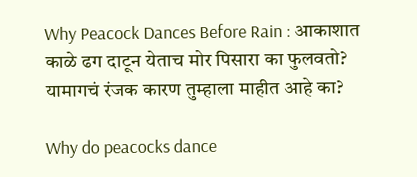Why Peacock Dances Before Rain : आकाशात काळे ढग दाटून येताच मोर पिसारा का फुलवतो? यामागचं रंजक कारण तुम्हाला माहीत आहे का?

Why do peacocks dance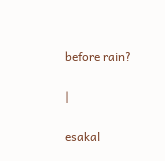before rain?

|

esakal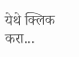येथे क्लिक करा...